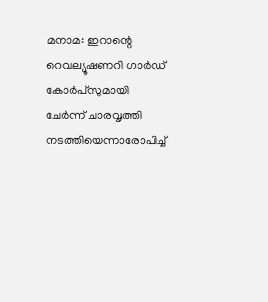മനാമ: ഇറാന്റെ റെവല്യൂഷണറി ഗാർഡ് കോർപ്സുമായി ചേർന്ന് ചാരവൃത്തി നടത്തിയെന്നാരോപിച്ച്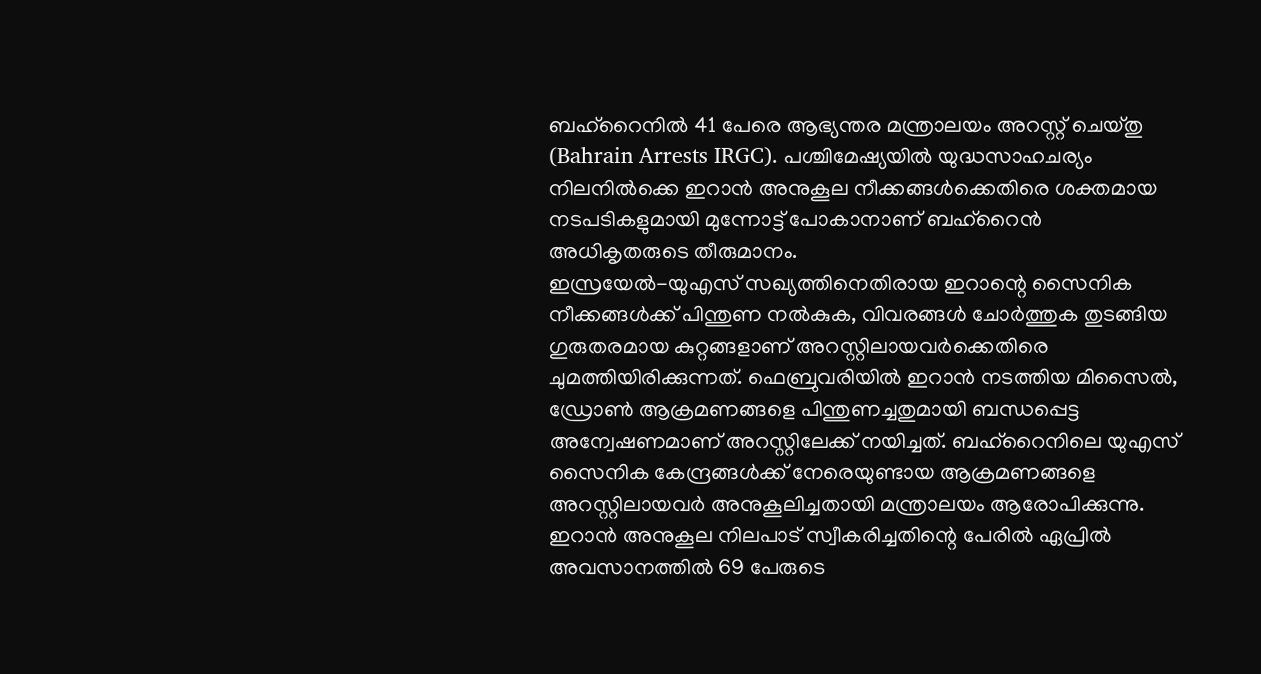ബഹ്റൈനിൽ 41 പേരെ ആഭ്യന്തര മന്ത്രാലയം അറസ്റ്റ് ചെയ്തു (Bahrain Arrests IRGC). പശ്ചിമേഷ്യയിൽ യുദ്ധസാഹചര്യം നിലനിൽക്കെ ഇറാൻ അനുകൂല നീക്കങ്ങൾക്കെതിരെ ശക്തമായ നടപടികളുമായി മുന്നോട്ട് പോകാനാണ് ബഹ്റൈൻ അധികൃതരുടെ തീരുമാനം.
ഇസ്രയേൽ-യുഎസ് സഖ്യത്തിനെതിരായ ഇറാന്റെ സൈനിക നീക്കങ്ങൾക്ക് പിന്തുണ നൽകുക, വിവരങ്ങൾ ചോർത്തുക തുടങ്ങിയ ഗുരുതരമായ കുറ്റങ്ങളാണ് അറസ്റ്റിലായവർക്കെതിരെ ചുമത്തിയിരിക്കുന്നത്. ഫെബ്രുവരിയിൽ ഇറാൻ നടത്തിയ മിസൈൽ, ഡ്രോൺ ആക്രമണങ്ങളെ പിന്തുണച്ചതുമായി ബന്ധപ്പെട്ട അന്വേഷണമാണ് അറസ്റ്റിലേക്ക് നയിച്ചത്. ബഹ്റൈനിലെ യുഎസ് സൈനിക കേന്ദ്രങ്ങൾക്ക് നേരെയുണ്ടായ ആക്രമണങ്ങളെ അറസ്റ്റിലായവർ അനുകൂലിച്ചതായി മന്ത്രാലയം ആരോപിക്കുന്നു.
ഇറാൻ അനുകൂല നിലപാട് സ്വീകരിച്ചതിന്റെ പേരിൽ ഏപ്രിൽ അവസാനത്തിൽ 69 പേരുടെ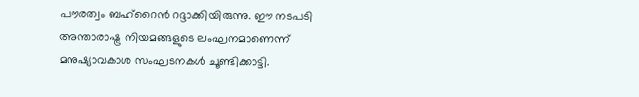പൗരത്വം ബഹ്റൈൻ റദ്ദാക്കിയിരുന്നു. ഈ നടപടി അന്താരാഷ്ട്ര നിയമങ്ങളുടെ ലംഘനമാണെന്ന് മനുഷ്യാവകാശ സംഘടനകൾ ചൂണ്ടിക്കാട്ടി.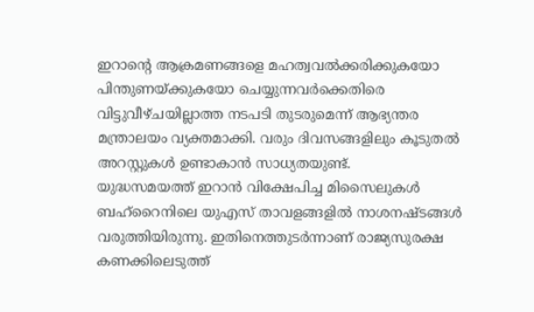ഇറാന്റെ ആക്രമണങ്ങളെ മഹത്വവൽക്കരിക്കുകയോ പിന്തുണയ്ക്കുകയോ ചെയ്യുന്നവർക്കെതിരെ വിട്ടുവീഴ്ചയില്ലാത്ത നടപടി തുടരുമെന്ന് ആഭ്യന്തര മന്ത്രാലയം വ്യക്തമാക്കി. വരും ദിവസങ്ങളിലും കൂടുതൽ അറസ്റ്റുകൾ ഉണ്ടാകാൻ സാധ്യതയുണ്ട്.
യുദ്ധസമയത്ത് ഇറാൻ വിക്ഷേപിച്ച മിസൈലുകൾ ബഹ്റൈനിലെ യുഎസ് താവളങ്ങളിൽ നാശനഷ്ടങ്ങൾ വരുത്തിയിരുന്നു. ഇതിനെത്തുടർന്നാണ് രാജ്യസുരക്ഷ കണക്കിലെടുത്ത്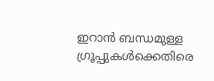ഇറാൻ ബന്ധമുള്ള ഗ്രൂപ്പുകൾക്കെതിരെ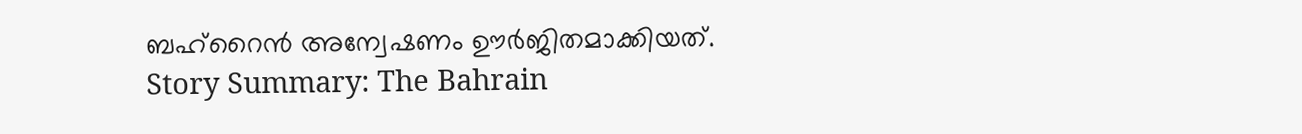ബഹ്റൈൻ അന്വേഷണം ഊർജിതമാക്കിയത്.
Story Summary: The Bahrain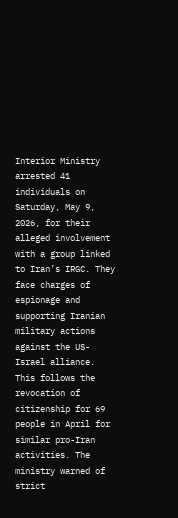Interior Ministry arrested 41 individuals on Saturday, May 9, 2026, for their alleged involvement with a group linked to Iran’s IRGC. They face charges of espionage and supporting Iranian military actions against the US-Israel alliance. This follows the revocation of citizenship for 69 people in April for similar pro-Iran activities. The ministry warned of strict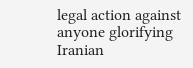legal action against anyone glorifying Iranian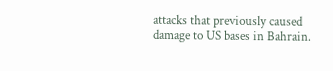attacks that previously caused damage to US bases in Bahrain.